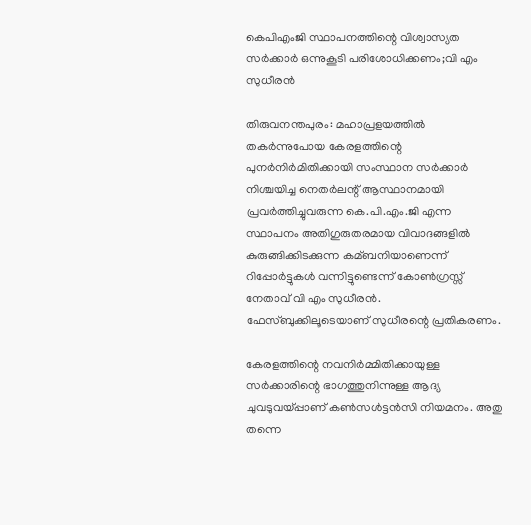കെപിഎംജി സ്ഥാപനത്തിന്റെ വിശ്വാസ്യത സര്‍ക്കാര്‍ ഒന്നുകൂടി പരിശോധിക്കണം;വി എം സുധീരന്‍

തിരുവനന്തപുരം: മഹാപ്രളയത്തില്‍ തകര്‍ന്നുപോയ കേരളത്തിന്റെ പുനര്‍നിര്‍മിതിക്കായി സംസ്ഥാന സര്‍ക്കാര്‍ നിശ്ചയിച്ച നെതര്‍ലന്റ് ആസ്ഥാനമായി പ്രവര്‍ത്തിച്ചുവരുന്ന കെ.പി.എം.ജി എന്ന സ്ഥാപനം അതിഗുരുതരമായ വിവാദങ്ങളില്‍ കുരുങ്ങിക്കിടക്കുന്ന കമ്ബനിയാണെന്ന് റിപ്പോര്‍ട്ടുകള്‍ വന്നിട്ടുണ്ടെന്ന് കോണ്‍ഗ്രസ്സ് നേതാവ് വി എം സുധീരന്‍. ഫേസ്ബുക്കിലൂടെയാണ് സുധീരന്റെ പ്രതികരണം.

കേരളത്തിന്റെ നവനിര്‍മ്മിതിക്കായുള്ള സര്‍ക്കാരിന്റെ ഭാഗത്തുനിന്നുള്ള ആദ്യ ചുവടുവയ്പ്പാണ് കണ്‍സള്‍ട്ടന്‍സി നിയമനം. അതു തന്നെ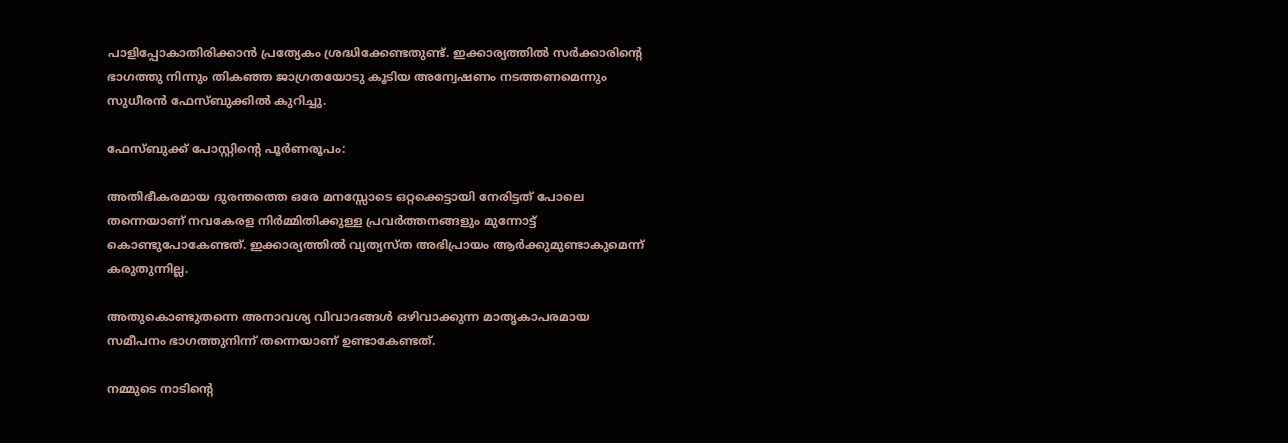പാളിപ്പോകാതിരിക്കാന്‍ പ്രത്യേകം ശ്രദ്ധിക്കേണ്ടതുണ്ട്. ഇക്കാര്യത്തില്‍ സര്‍ക്കാരിന്റെ ഭാഗത്തു നിന്നും തികഞ്ഞ ജാഗ്രതയോടു കൂടിയ അന്വേഷണം നടത്തണമെന്നും സുധീരന്‍ ഫേസ്ബുക്കില്‍ കുറിച്ചു.

ഫേസ്ബുക്ക് പോസ്റ്റിന്റെ പൂര്‍ണരൂപം:

അതിഭീകരമായ ദുരന്തത്തെ ഒരേ മനസ്സോടെ ഒറ്റക്കെട്ടായി നേരിട്ടത് പോലെ തന്നെയാണ് നവകേരള നിര്‍മ്മിതിക്കുള്ള പ്രവര്‍ത്തനങ്ങളും മുന്നോട്ട് കൊണ്ടുപോകേണ്ടത്. ഇക്കാര്യത്തില്‍ വ്യത്യസ്ത അഭിപ്രായം ആര്‍ക്കുമുണ്ടാകുമെന്ന് കരുതുന്നില്ല.

അതുകൊണ്ടുതന്നെ അനാവശ്യ വിവാദങ്ങള്‍ ഒഴിവാക്കുന്ന മാതൃകാപരമായ സമീപനം ഭാഗത്തുനിന്ന് തന്നെയാണ് ഉണ്ടാകേണ്ടത്.

നമ്മുടെ നാടിന്‍റെ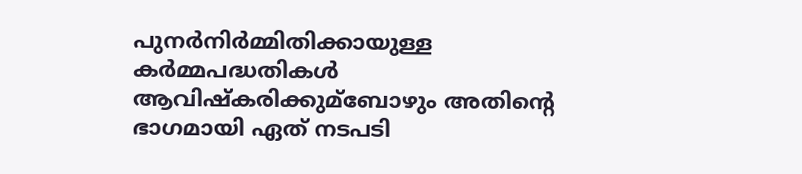പുനര്‍നിര്‍മ്മിതിക്കായുള്ള കര്‍മ്മപദ്ധതികള്‍ ആവിഷ്കരിക്കുമ്ബോഴും അതിന്‍റെ ഭാഗമായി ഏത് നടപടി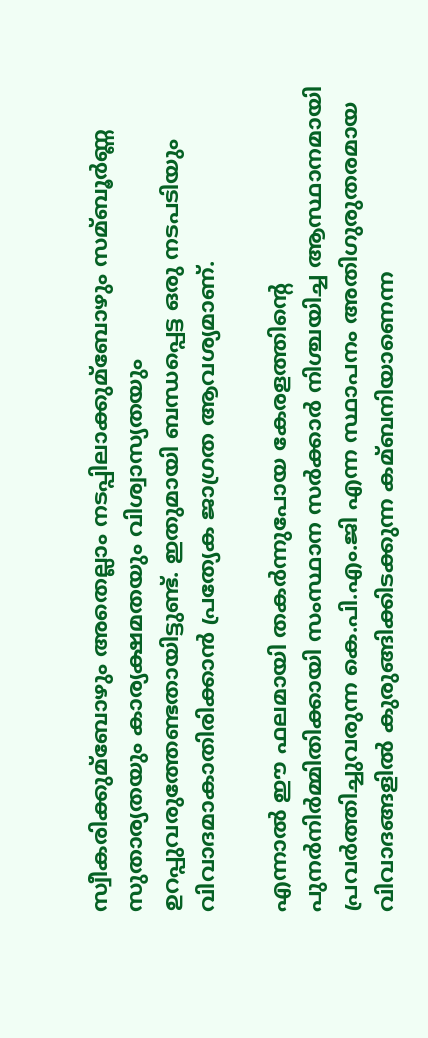സ്വീകരിക്കുമ്ബോഴും അതെല്ലാം നടപ്പിലാക്കുമ്ബോഴും സമ്ബൂര്‍ണ്ണ സുതാര്യതയും കാര്യക്ഷമതയും വിശ്വാസ്യതയും ഉറപ്പുവരുത്തേണ്ടതായിട്ടുണ്ട്. ഇതുമായി ബന്ധപ്പെട്ട ഒരു നടപടിയും വിവാദമാകാതിരിക്കാന്‍ പ്രത്യേക ജാഗ്രത ആവശ്യമാണ്.

എന്നാല്‍ ഈ ഫലമായി തകര്‍ന്നുപോയ കേരളത്തിന്‍റെ പുനര്‍നിര്‍മ്മിതിക്കായി സംസ്ഥാന സര്‍ക്കാര്‍ നിശ്ചയിച്ച ആസ്ഥാനമായി പ്രവര്‍ത്തിച്ചുവരുന്ന കെ.പി.എം.ജി എന്ന സ്ഥാപനം അതിഗുരുതരമായ വിവാദങ്ങളില്‍ കുരുങ്ങിക്കിടക്കുന്ന കമ്ബനിയാണെന്ന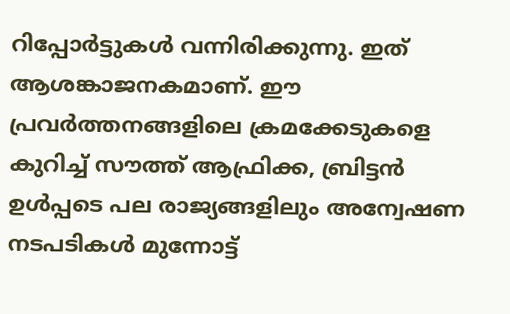റിപ്പോര്‍ട്ടുകള്‍ വന്നിരിക്കുന്നു. ഇത് ആശങ്കാജനകമാണ്. ഈ പ്രവര്‍ത്തനങ്ങളിലെ ക്രമക്കേടുകളെ കുറിച്ച്‌ സൗത്ത് ആഫ്രിക്ക, ബ്രിട്ടന്‍ ഉള്‍പ്പടെ പല രാജ്യങ്ങളിലും അന്വേഷണ നടപടികള്‍ മുന്നോട്ട്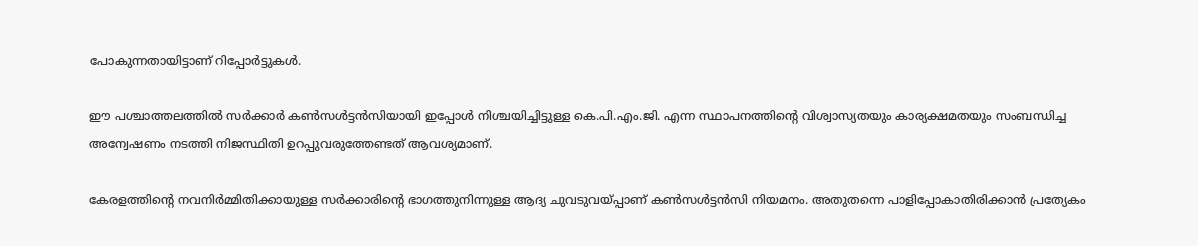പോകുന്നതായിട്ടാണ് റിപ്പോര്‍ട്ടുകള്‍.

ഈ പശ്ചാത്തലത്തില്‍ സര്‍ക്കാര്‍ കണ്‍സള്‍ട്ടന്‍സിയായി ഇപ്പോള്‍ നിശ്ചയിച്ചിട്ടുള്ള കെ.പി.എം.ജി. എന്ന സ്ഥാപനത്തിന്‍റെ വിശ്വാസ്യതയും കാര്യക്ഷമതയും സംബന്ധിച്ച അന്വേഷണം നടത്തി നിജസ്ഥിതി ഉറപ്പുവരുത്തേണ്ടത് ആവശ്യമാണ്.

കേരളത്തിന്‍റെ നവനിര്‍മ്മിതിക്കായുള്ള സര്‍ക്കാരിന്‍റെ ഭാഗത്തുനിന്നുള്ള ആദ്യ ചുവടുവയ്പ്പാണ് കണ്‍സള്‍ട്ടന്‍സി നിയമനം. അതുതന്നെ പാളിപ്പോകാതിരിക്കാന്‍ പ്രത്യേകം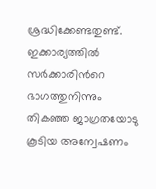ശ്രദ്ധിക്കേണ്ടതുണ്ട്. ഇക്കാര്യത്തില്‍ സര്‍ക്കാരിന്‍റെ ഭാഗത്തുനിന്നും തികഞ്ഞ ജാഗ്രതയോടു കൂടിയ അന്വേഷണം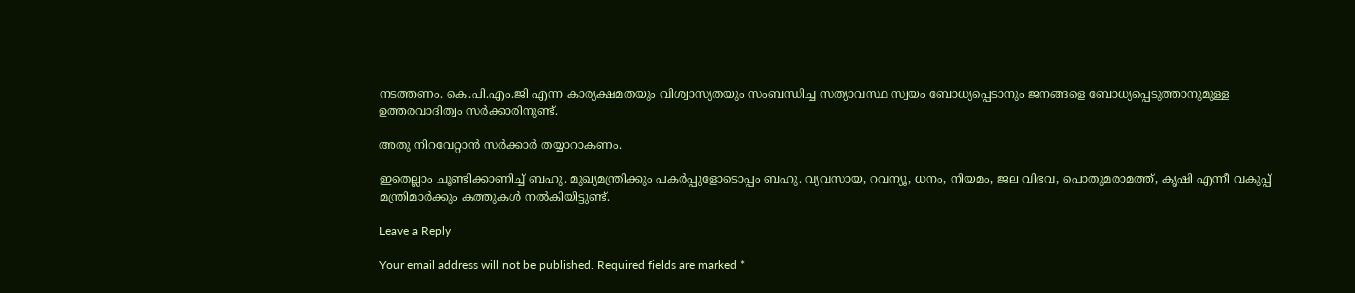നടത്തണം. കെ.പി.എം.ജി എന്ന കാര്യക്ഷമതയും വിശ്വാസ്യതയും സംബന്ധിച്ച സത്യാവസ്ഥ സ്വയം ബോധ്യപ്പെടാനും ജനങ്ങളെ ബോധ്യപ്പെടുത്താനുമുള്ള ഉത്തരവാദിത്വം സര്‍ക്കാരിനുണ്ട്.

അതു നിറവേറ്റാന്‍ സര്‍ക്കാര്‍ തയ്യാറാകണം.

ഇതെല്ലാം ചൂണ്ടിക്കാണിച്ച്‌ ബഹു. മുഖ്യമന്ത്രിക്കും പകര്‍പ്പുളോടൊപ്പം ബഹു. വ്യവസായ, റവന്യൂ, ധനം, നിയമം, ജല വിഭവ, പൊതുമരാമത്ത്, കൃഷി എന്നീ വകുപ്പ് മന്ത്രിമാര്‍ക്കും കത്തുകള്‍ നല്‍കിയിട്ടുണ്ട്.

Leave a Reply

Your email address will not be published. Required fields are marked *